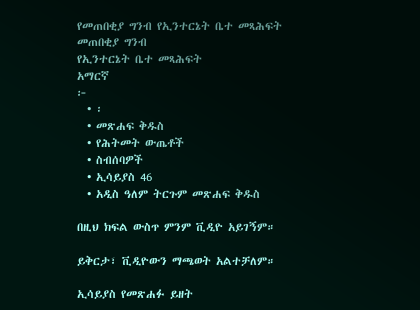የመጠበቂያ ግንብ የኢንተርኔት ቤተ መጻሕፍት
መጠበቂያ ግንብ
የኢንተርኔት ቤተ መጻሕፍት
አማርኛ
፦
  • ፡
  • መጽሐፍ ቅዱስ
  • የሕትመት ውጤቶች
  • ስብሰባዎች
  • ኢሳይያስ 46
  • አዲስ ዓለም ትርጉም መጽሐፍ ቅዱስ

በዚህ ክፍል ውስጥ ምንም ቪዲዮ አይገኝም።

ይቅርታ፣ ቪዲዮውን ማጫወት አልተቻለም።

ኢሳይያስ የመጽሐፉ ይዘት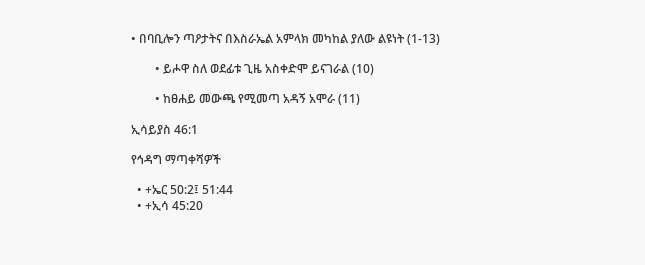• በባቢሎን ጣዖታትና በእስራኤል አምላክ መካከል ያለው ልዩነት (1-13)

        • ይሖዋ ስለ ወደፊቱ ጊዜ አስቀድሞ ይናገራል (10)

        • ከፀሐይ መውጫ የሚመጣ አዳኝ አሞራ (11)

ኢሳይያስ 46:1

የኅዳግ ማጣቀሻዎች

  • +ኤር 50:2፤ 51:44
  • +ኢሳ 45:20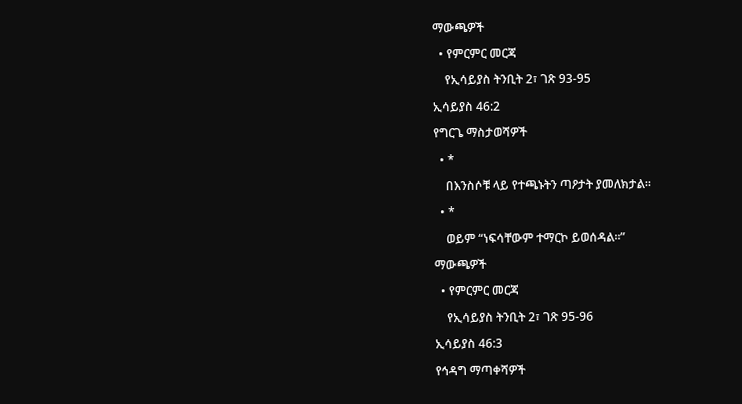ማውጫዎች

  • የምርምር መርጃ

    የኢሳይያስ ትንቢት 2፣ ገጽ 93-95

ኢሳይያስ 46:2

የግርጌ ማስታወሻዎች

  • *

    በእንስሶቹ ላይ የተጫኑትን ጣዖታት ያመለክታል።

  • *

    ወይም “ነፍሳቸውም ተማርኮ ይወሰዳል።”

ማውጫዎች

  • የምርምር መርጃ

    የኢሳይያስ ትንቢት 2፣ ገጽ 95-96

ኢሳይያስ 46:3

የኅዳግ ማጣቀሻዎች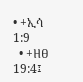• +ኢሳ 1:9
  • +ዘፀ 19:4፤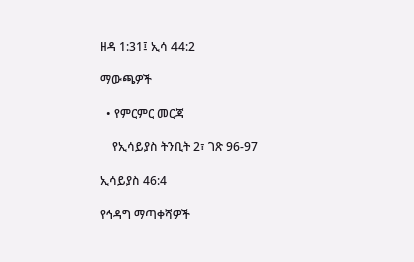ዘዳ 1:31፤ ኢሳ 44:2

ማውጫዎች

  • የምርምር መርጃ

    የኢሳይያስ ትንቢት 2፣ ገጽ 96-97

ኢሳይያስ 46:4

የኅዳግ ማጣቀሻዎች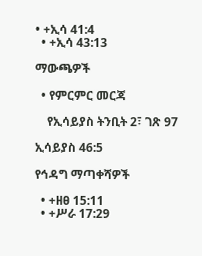• +ኢሳ 41:4
  • +ኢሳ 43:13

ማውጫዎች

  • የምርምር መርጃ

    የኢሳይያስ ትንቢት 2፣ ገጽ 97

ኢሳይያስ 46:5

የኅዳግ ማጣቀሻዎች

  • +ዘፀ 15:11
  • +ሥራ 17:29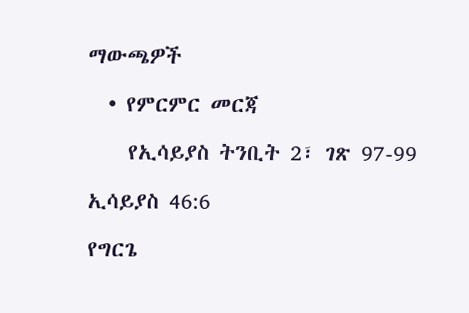ማውጫዎች

  • የምርምር መርጃ

    የኢሳይያስ ትንቢት 2፣ ገጽ 97-99

ኢሳይያስ 46:6

የግርጌ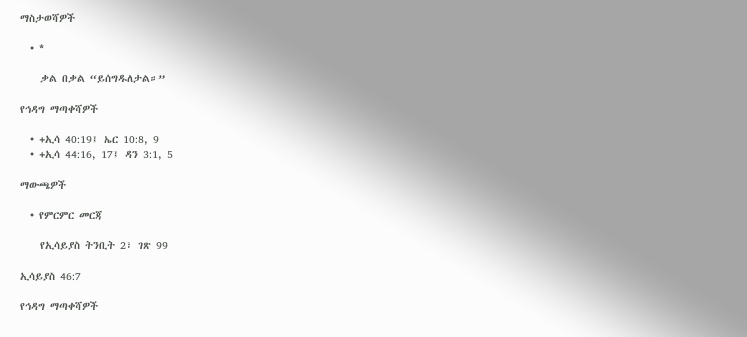ማስታወሻዎች

  • *

    ቃል በቃል “ይሰግዱለታል።”

የኅዳግ ማጣቀሻዎች

  • +ኢሳ 40:19፤ ኤር 10:8, 9
  • +ኢሳ 44:16, 17፤ ዳን 3:1, 5

ማውጫዎች

  • የምርምር መርጃ

    የኢሳይያስ ትንቢት 2፣ ገጽ 99

ኢሳይያስ 46:7

የኅዳግ ማጣቀሻዎች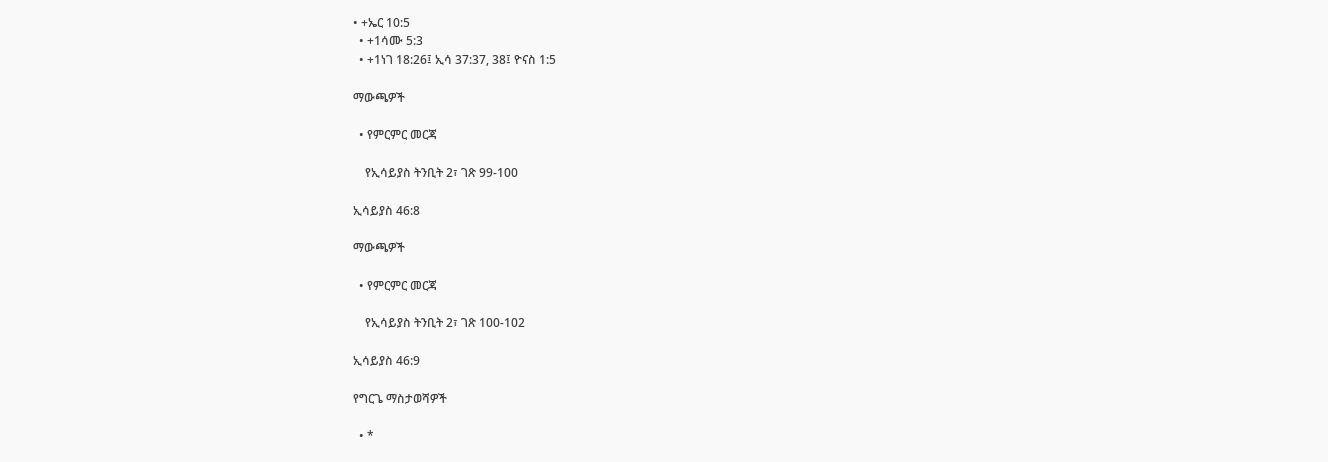• +ኤር 10:5
  • +1ሳሙ 5:3
  • +1ነገ 18:26፤ ኢሳ 37:37, 38፤ ዮናስ 1:5

ማውጫዎች

  • የምርምር መርጃ

    የኢሳይያስ ትንቢት 2፣ ገጽ 99-100

ኢሳይያስ 46:8

ማውጫዎች

  • የምርምር መርጃ

    የኢሳይያስ ትንቢት 2፣ ገጽ 100-102

ኢሳይያስ 46:9

የግርጌ ማስታወሻዎች

  • *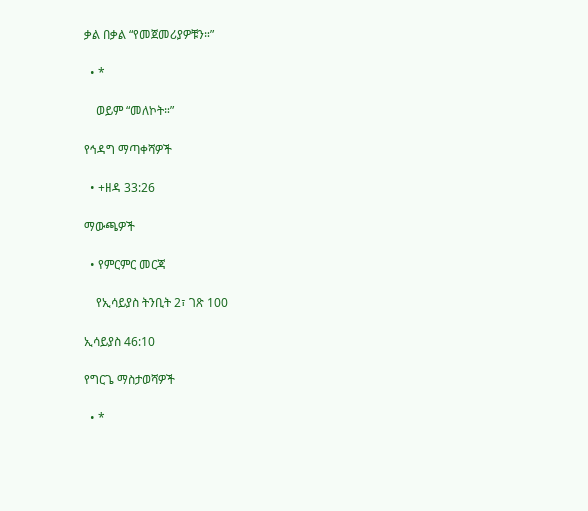ቃል በቃል “የመጀመሪያዎቹን።”

  • *

    ወይም “መለኮት።”

የኅዳግ ማጣቀሻዎች

  • +ዘዳ 33:26

ማውጫዎች

  • የምርምር መርጃ

    የኢሳይያስ ትንቢት 2፣ ገጽ 100

ኢሳይያስ 46:10

የግርጌ ማስታወሻዎች

  • *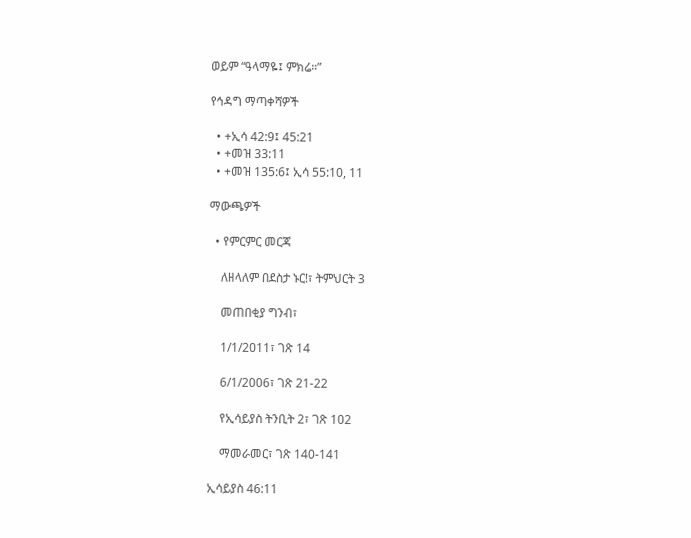ወይም “ዓላማዬ፤ ምክሬ።”

የኅዳግ ማጣቀሻዎች

  • +ኢሳ 42:9፤ 45:21
  • +መዝ 33:11
  • +መዝ 135:6፤ ኢሳ 55:10, 11

ማውጫዎች

  • የምርምር መርጃ

    ለዘላለም በደስታ ኑር!፣ ትምህርት 3

    መጠበቂያ ግንብ፣

    1/1/2011፣ ገጽ 14

    6/1/2006፣ ገጽ 21-22

    የኢሳይያስ ትንቢት 2፣ ገጽ 102

    ማመራመር፣ ገጽ 140-141

ኢሳይያስ 46:11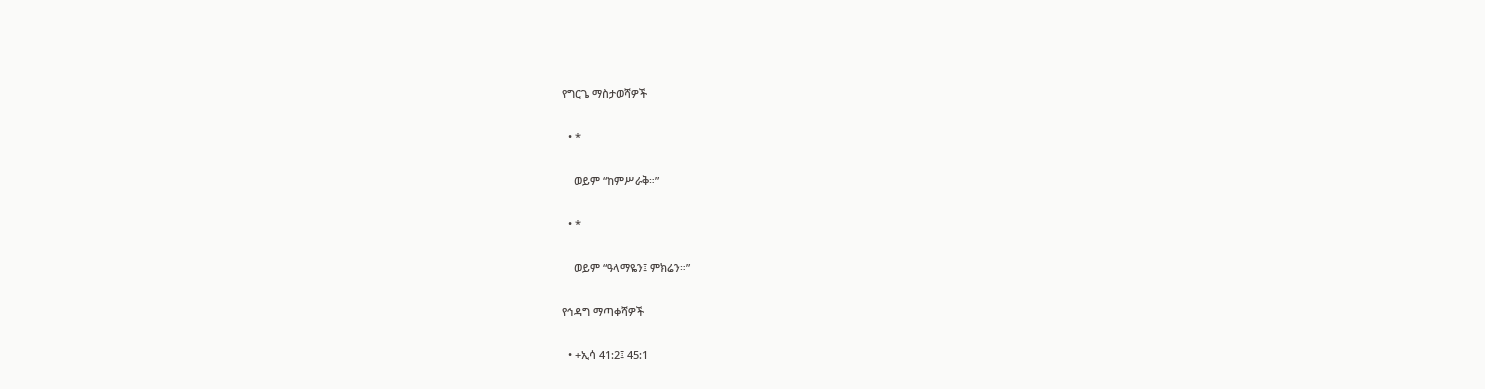የግርጌ ማስታወሻዎች

  • *

    ወይም “ከምሥራቅ።”

  • *

    ወይም “ዓላማዬን፤ ምክሬን።”

የኅዳግ ማጣቀሻዎች

  • +ኢሳ 41:2፤ 45:1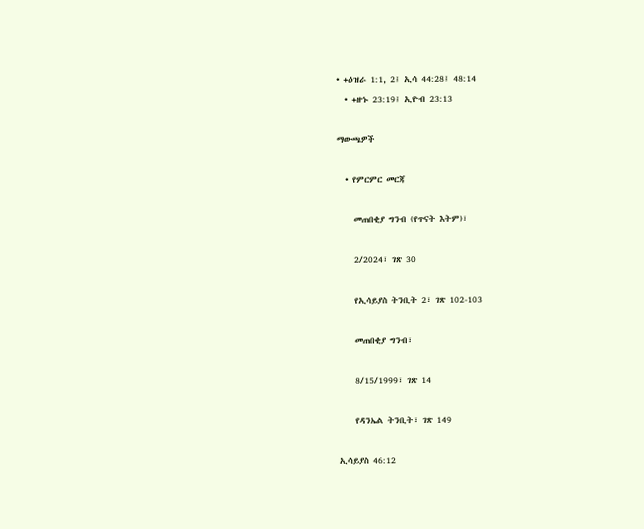• +ዕዝራ 1:1, 2፤ ኢሳ 44:28፤ 48:14
  • +ዘኁ 23:19፤ ኢዮብ 23:13

ማውጫዎች

  • የምርምር መርጃ

    መጠበቂያ ግንብ (የጥናት እትም)፣

    2/2024፣ ገጽ 30

    የኢሳይያስ ትንቢት 2፣ ገጽ 102-103

    መጠበቂያ ግንብ፣

    8/15/1999፣ ገጽ 14

    የዳንኤል ትንቢት፣ ገጽ 149

ኢሳይያስ 46:12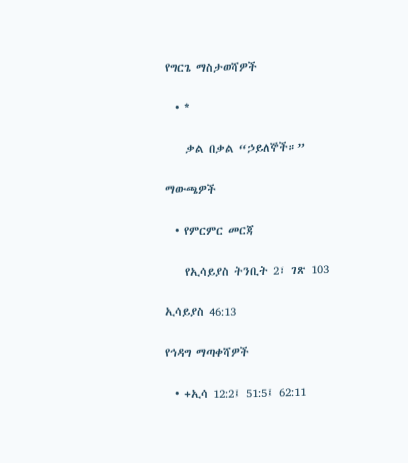የግርጌ ማስታወሻዎች

  • *

    ቃል በቃል “ኃይለኞች።”

ማውጫዎች

  • የምርምር መርጃ

    የኢሳይያስ ትንቢት 2፣ ገጽ 103

ኢሳይያስ 46:13

የኅዳግ ማጣቀሻዎች

  • +ኢሳ 12:2፤ 51:5፤ 62:11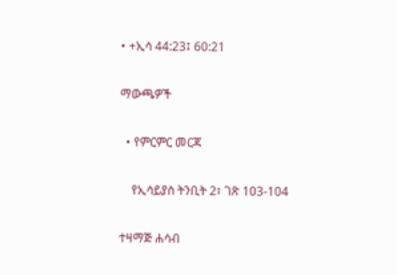• +ኢሳ 44:23፤ 60:21

ማውጫዎች

  • የምርምር መርጃ

    የኢሳይያስ ትንቢት 2፣ ገጽ 103-104

ተዛማጅ ሐሳብ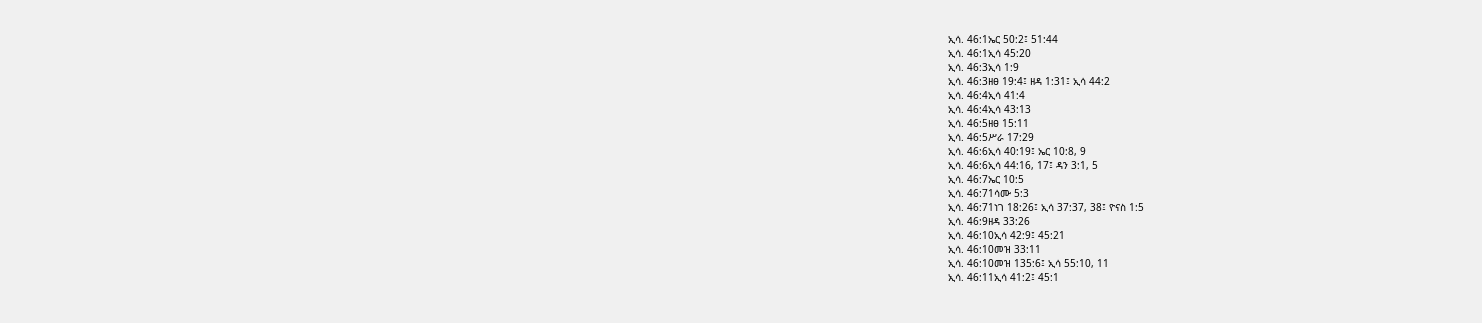ኢሳ. 46:1ኤር 50:2፤ 51:44
ኢሳ. 46:1ኢሳ 45:20
ኢሳ. 46:3ኢሳ 1:9
ኢሳ. 46:3ዘፀ 19:4፤ ዘዳ 1:31፤ ኢሳ 44:2
ኢሳ. 46:4ኢሳ 41:4
ኢሳ. 46:4ኢሳ 43:13
ኢሳ. 46:5ዘፀ 15:11
ኢሳ. 46:5ሥራ 17:29
ኢሳ. 46:6ኢሳ 40:19፤ ኤር 10:8, 9
ኢሳ. 46:6ኢሳ 44:16, 17፤ ዳን 3:1, 5
ኢሳ. 46:7ኤር 10:5
ኢሳ. 46:71ሳሙ 5:3
ኢሳ. 46:71ነገ 18:26፤ ኢሳ 37:37, 38፤ ዮናስ 1:5
ኢሳ. 46:9ዘዳ 33:26
ኢሳ. 46:10ኢሳ 42:9፤ 45:21
ኢሳ. 46:10መዝ 33:11
ኢሳ. 46:10መዝ 135:6፤ ኢሳ 55:10, 11
ኢሳ. 46:11ኢሳ 41:2፤ 45:1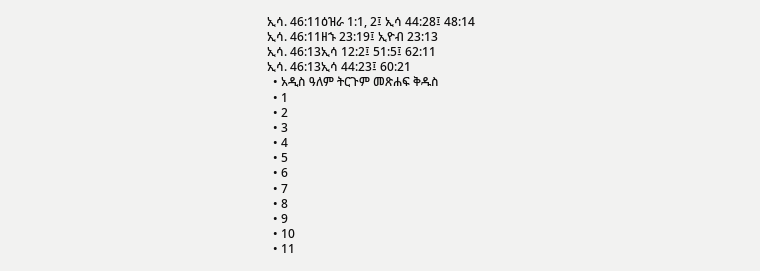ኢሳ. 46:11ዕዝራ 1:1, 2፤ ኢሳ 44:28፤ 48:14
ኢሳ. 46:11ዘኁ 23:19፤ ኢዮብ 23:13
ኢሳ. 46:13ኢሳ 12:2፤ 51:5፤ 62:11
ኢሳ. 46:13ኢሳ 44:23፤ 60:21
  • አዲስ ዓለም ትርጉም መጽሐፍ ቅዱስ
  • 1
  • 2
  • 3
  • 4
  • 5
  • 6
  • 7
  • 8
  • 9
  • 10
  • 11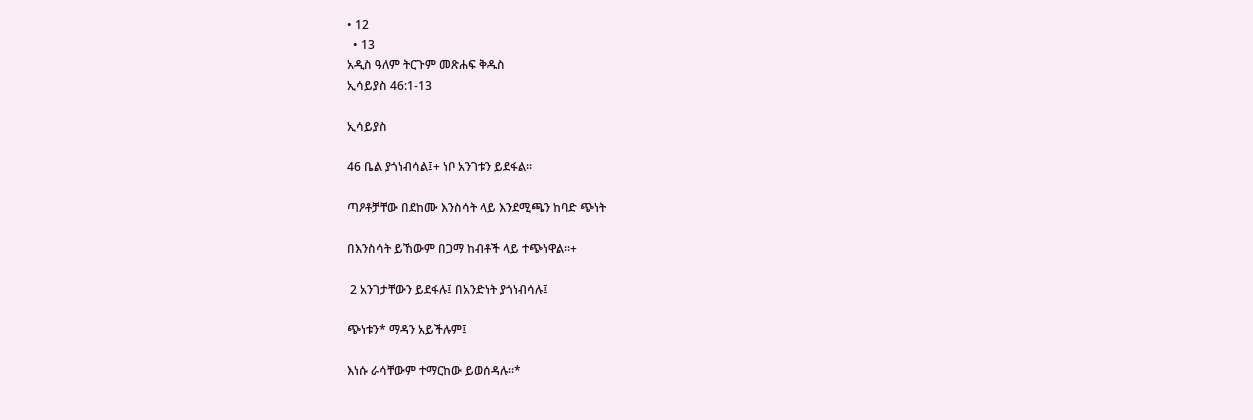• 12
  • 13
አዲስ ዓለም ትርጉም መጽሐፍ ቅዱስ
ኢሳይያስ 46:1-13

ኢሳይያስ

46 ቤል ያጎነብሳል፤+ ነቦ አንገቱን ይደፋል።

ጣዖቶቻቸው በደከሙ እንስሳት ላይ እንደሚጫን ከባድ ጭነት

በእንስሳት ይኸውም በጋማ ከብቶች ላይ ተጭነዋል።+

 2 አንገታቸውን ይደፋሉ፤ በአንድነት ያጎነብሳሉ፤

ጭነቱን* ማዳን አይችሉም፤

እነሱ ራሳቸውም ተማርከው ይወሰዳሉ።*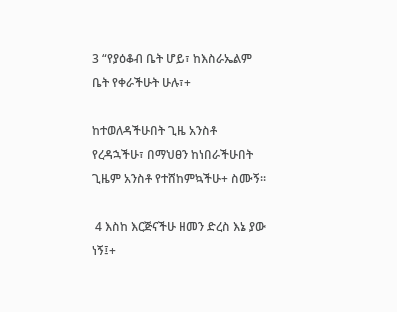3 “የያዕቆብ ቤት ሆይ፣ ከእስራኤልም ቤት የቀራችሁት ሁሉ፣+

ከተወለዳችሁበት ጊዜ አንስቶ የረዳኋችሁ፣ በማህፀን ከነበራችሁበት ጊዜም አንስቶ የተሸከምኳችሁ+ ስሙኝ።

 4 እስከ እርጅናችሁ ዘመን ድረስ እኔ ያው ነኝ፤+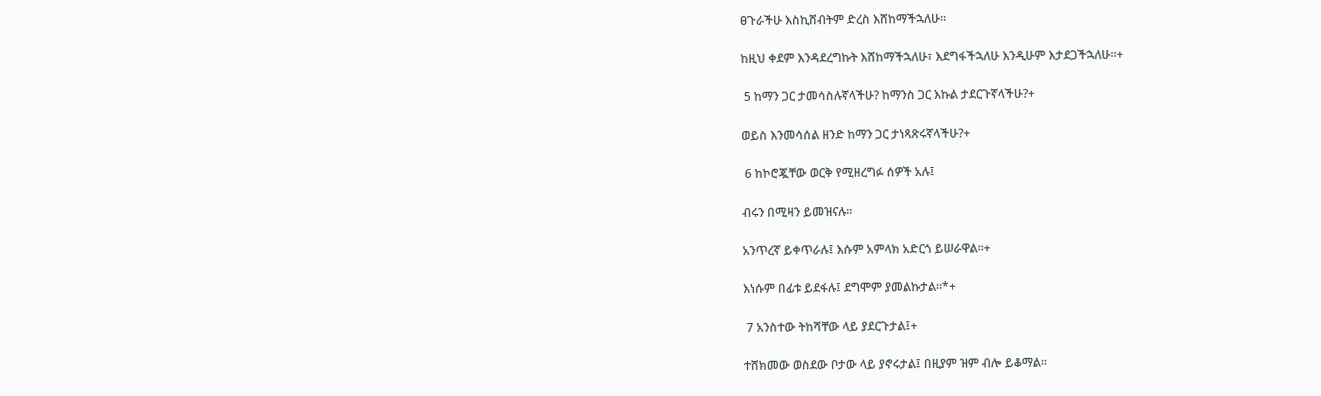ፀጉራችሁ እስኪሸብትም ድረስ እሸከማችኋለሁ።

ከዚህ ቀደም እንዳደረግኩት እሸከማችኋለሁ፣ እደግፋችኋለሁ እንዲሁም እታደጋችኋለሁ።+

 5 ከማን ጋር ታመሳስሉኛላችሁ? ከማንስ ጋር እኩል ታደርጉኛላችሁ?+

ወይስ እንመሳሰል ዘንድ ከማን ጋር ታነጻጽሩኛላችሁ?+

 6 ከኮሮጇቸው ወርቅ የሚዘረግፉ ሰዎች አሉ፤

ብሩን በሚዛን ይመዝናሉ።

አንጥረኛ ይቀጥራሉ፤ እሱም አምላክ አድርጎ ይሠራዋል።+

እነሱም በፊቱ ይደፋሉ፤ ደግሞም ያመልኩታል።*+

 7 አንስተው ትከሻቸው ላይ ያደርጉታል፤+

ተሸክመው ወስደው ቦታው ላይ ያኖሩታል፤ በዚያም ዝም ብሎ ይቆማል።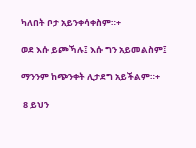ካለበት ቦታ አይንቀሳቀስም።+

ወደ እሱ ይጮኻሉ፤ እሱ ግን አይመልስም፤

ማንንም ከጭንቀት ሊታደግ አይችልም።+

 8 ይህን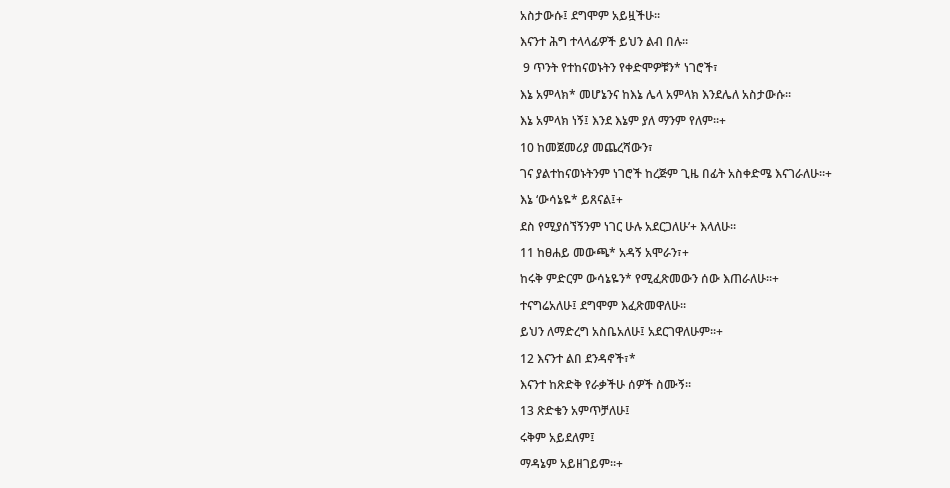አስታውሱ፤ ደግሞም አይዟችሁ።

እናንተ ሕግ ተላላፊዎች ይህን ልብ በሉ።

 9 ጥንት የተከናወኑትን የቀድሞዎቹን* ነገሮች፣

እኔ አምላክ* መሆኔንና ከእኔ ሌላ አምላክ እንደሌለ አስታውሱ።

እኔ አምላክ ነኝ፤ እንደ እኔም ያለ ማንም የለም።+

10 ከመጀመሪያ መጨረሻውን፣

ገና ያልተከናወኑትንም ነገሮች ከረጅም ጊዜ በፊት አስቀድሜ እናገራለሁ።+

እኔ ‘ውሳኔዬ* ይጸናል፤+

ደስ የሚያሰኘኝንም ነገር ሁሉ አደርጋለሁ’+ እላለሁ።

11 ከፀሐይ መውጫ* አዳኝ አሞራን፣+

ከሩቅ ምድርም ውሳኔዬን* የሚፈጽመውን ሰው እጠራለሁ።+

ተናግሬአለሁ፤ ደግሞም እፈጽመዋለሁ።

ይህን ለማድረግ አስቤአለሁ፤ አደርገዋለሁም።+

12 እናንተ ልበ ደንዳኖች፣*

እናንተ ከጽድቅ የራቃችሁ ሰዎች ስሙኝ።

13 ጽድቄን አምጥቻለሁ፤

ሩቅም አይደለም፤

ማዳኔም አይዘገይም።+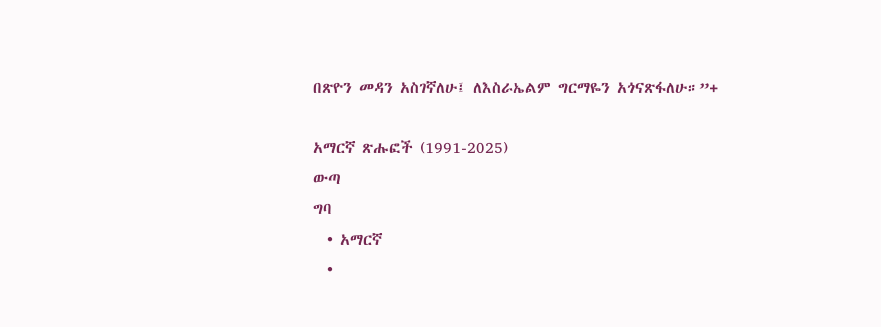በጽዮን መዳን አስገኛለሁ፤ ለእስራኤልም ግርማዬን አጎናጽፋለሁ።”+

አማርኛ ጽሑፎች (1991-2025)
ውጣ
ግባ
  • አማርኛ
  •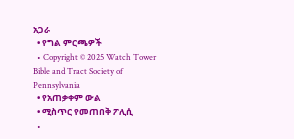አጋራ
  • የግል ምርጫዎች
  • Copyright © 2025 Watch Tower Bible and Tract Society of Pennsylvania
  • የአጠቃቀም ውል
  • ሚስጥር የመጠበቅ ፖሊሲ
  •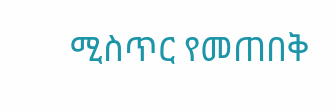ሚስጥር የመጠበቅ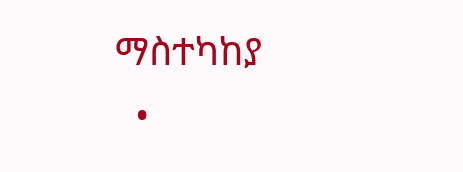ማስተካከያ
  •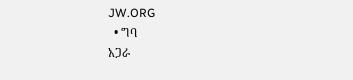JW.ORG
  • ግባ
አጋራ